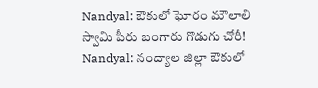Nandyal: ఔకులో ఘోరం మౌలాలి స్వామి పీరు బంగారు గొడుగు చోరీ!
Nandyal: నంద్యాల జిల్లా ఔకులో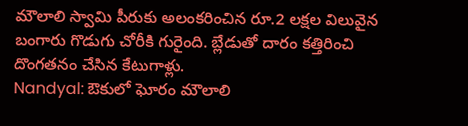మౌలాలి స్వామి పీరుకు అలంకరించిన రూ.2 లక్షల విలువైన బంగారు గొడుగు చోరీకి గురైంది. బ్లేడుతో దారం కత్తిరించి దొంగతనం చేసిన కేటుగాళ్లు.
Nandyal: ఔకులో ఘోరం మౌలాలి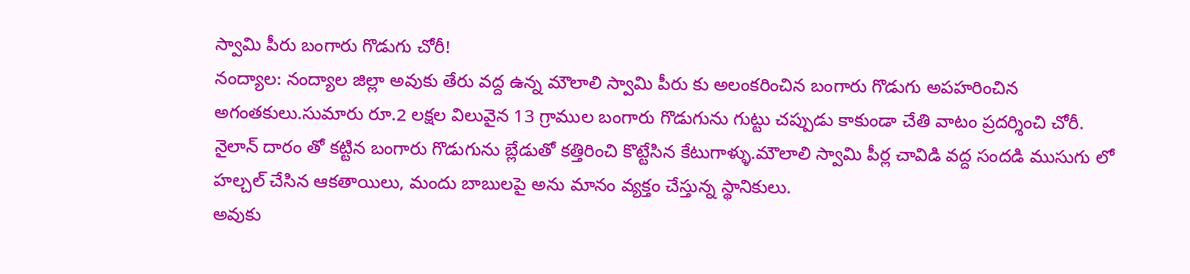స్వామి పీరు బంగారు గొడుగు చోరీ!
నంద్యాల: నంద్యాల జిల్లా అవుకు తేరు వద్ద ఉన్న మౌలాలి స్వామి పీరు కు అలంకరించిన బంగారు గొడుగు అపహరించిన అగంతకులు.సుమారు రూ.2 లక్షల విలువైన 13 గ్రాముల బంగారు గొడుగును గుట్టు చప్పుడు కాకుండా చేతి వాటం ప్రదర్శించి చోరీ.
నైలాన్ దారం తో కట్టిన బంగారు గొడుగును బ్లేడుతో కత్తిరించి కొట్టేసిన కేటుగాళ్ళు.మౌలాలి స్వామి పీర్ల చావిడి వద్ద సందడి ముసుగు లో హల్చల్ చేసిన ఆకతాయిలు, మందు బాబులపై అను మానం వ్యక్తం చేస్తున్న స్థానికులు.
అవుకు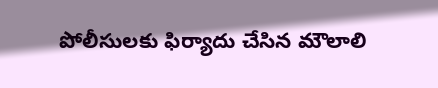పోలీసులకు ఫిర్యాదు చేసిన మౌలాలి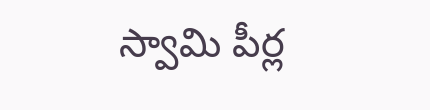స్వామి పీర్ల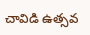చావిడి ఉత్సవ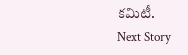కమిటీ.
Next Story